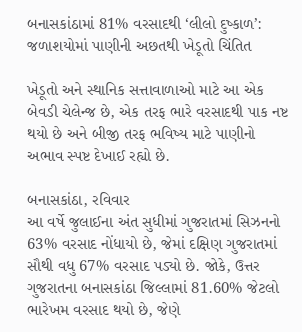બનાસકાંઠામાં 81% વરસાદથી ‘લીલો દુષ્કાળ’: જળાશયોમાં પાણીની અછતથી ખેડૂતો ચિંતિત

ખેડૂતો અને સ્થાનિક સત્તાવાળાઓ માટે આ એક બેવડી ચેલેન્જ છે, એક તરફ ભારે વરસાદથી પાક નષ્ટ થયો છે અને બીજી તરફ ભવિષ્ય માટે પાણીનો અભાવ સ્પષ્ટ દેખાઈ રહ્યો છે.

બનાસકાંઠા, રવિવાર
આ વર્ષે જુલાઈના અંત સુધીમાં ગુજરાતમાં સિઝનનો 63% વરસાદ નોંધાયો છે, જેમાં દક્ષિણ ગુજરાતમાં સૌથી વધુ 67% વરસાદ પડ્યો છે. જોકે, ઉત્તર ગુજરાતના બનાસકાંઠા જિલ્લામાં 81.60% જેટલો ભારેખમ વરસાદ થયો છે, જેણે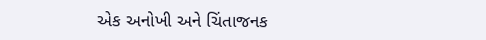એક અનોખી અને ચિંતાજનક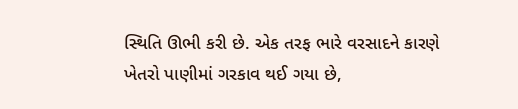સ્થિતિ ઊભી કરી છે. એક તરફ ભારે વરસાદને કારણે ખેતરો પાણીમાં ગરકાવ થઈ ગયા છે,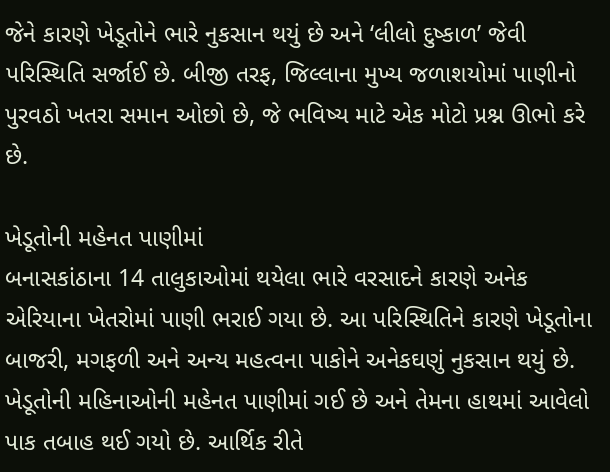જેને કારણે ખેડૂતોને ભારે નુકસાન થયું છે અને ‘લીલો દુષ્કાળ’ જેવી પરિસ્થિતિ સર્જાઈ છે. બીજી તરફ, જિલ્લાના મુખ્ય જળાશયોમાં પાણીનો પુરવઠો ખતરા સમાન ઓછો છે, જે ભવિષ્ય માટે એક મોટો પ્રશ્ન ઊભો કરે છે.

ખેડૂતોની મહેનત પાણીમાં
બનાસકાંઠાના 14 તાલુકાઓમાં થયેલા ભારે વરસાદને કારણે અનેક એરિયાના ખેતરોમાં પાણી ભરાઈ ગયા છે. આ પરિસ્થિતિને કારણે ખેડૂતોના બાજરી, મગફળી અને અન્ય મહત્વના પાકોને અનેકઘણું નુકસાન થયું છે. ખેડૂતોની મહિનાઓની મહેનત પાણીમાં ગઈ છે અને તેમના હાથમાં આવેલો પાક તબાહ થઈ ગયો છે. આર્થિક રીતે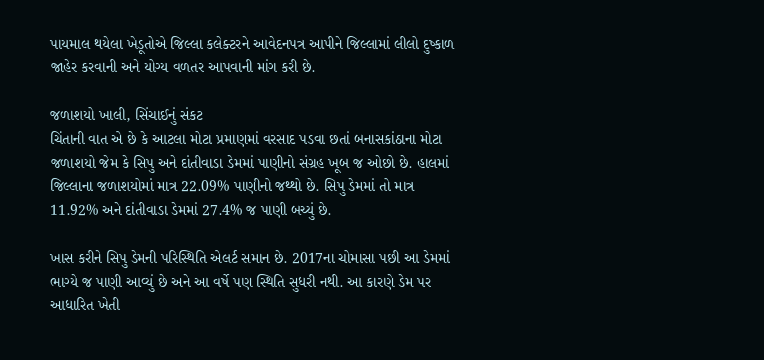પાયમાલ થયેલા ખેડૂતોએ જિલ્લા કલેક્ટરને આવેદનપત્ર આપીને જિલ્લામાં લીલો દુષ્કાળ જાહેર કરવાની અને યોગ્ય વળતર આપવાની માંગ કરી છે.

જળાશયો ખાલી, સિંચાઈનું સંકટ
ચિંતાની વાત એ છે કે આટલા મોટા પ્રમાણમાં વરસાદ પડવા છતાં બનાસકાંઠાના મોટા જળાશયો જેમ કે સિપુ અને દાંતીવાડા ડેમમાં પાણીનો સંગ્રહ ખૂબ જ ઓછો છે. હાલમાં જિલ્લાના જળાશયોમાં માત્ર 22.09% પાણીનો જથ્થો છે. સિપુ ડેમમાં તો માત્ર 11.92% અને દાંતીવાડા ડેમમાં 27.4% જ પાણી બચ્યું છે.

ખાસ કરીને સિપુ ડેમની પરિસ્થિતિ એલર્ટ સમાન છે. 2017ના ચોમાસા પછી આ ડેમમાં ભાગ્યે જ પાણી આવ્યું છે અને આ વર્ષે પણ સ્થિતિ સુધરી નથી. આ કારણે ડેમ પર આધારિત ખેતી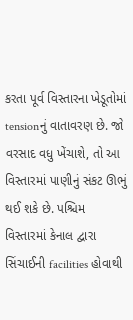કરતા પૂર્વ વિસ્તારના ખેડૂતોમાં tensionનું વાતાવરણ છે. જો વરસાદ વધુ ખેંચાશે, તો આ વિસ્તારમાં પાણીનું સંકટ ઊભું થઈ શકે છે. પશ્ચિમ વિસ્તારમાં કેનાલ દ્વારા સિંચાઈની facilities હોવાથી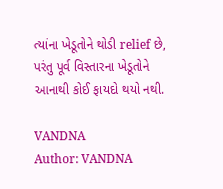ત્યાંના ખેડૂતોને થોડી relief છે, પરંતુ પૂર્વ વિસ્તારના ખેડૂતોને આનાથી કોઈ ફાયદો થયો નથી.

VANDNA
Author: VANDNA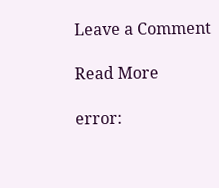Leave a Comment

Read More

error: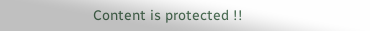Content is protected !!